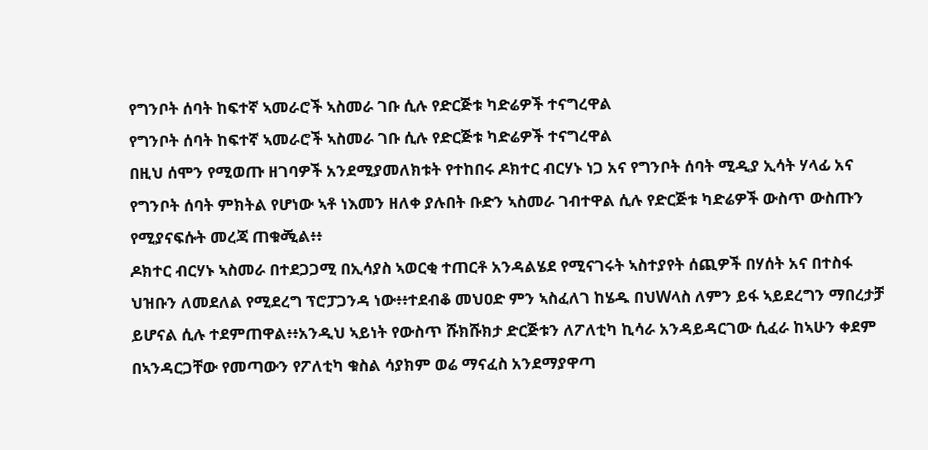የግንቦት ሰባት ከፍተኛ ኣመራሮች ኣስመራ ገቡ ሲሉ የድርጅቱ ካድሬዎች ተናግረዋል
የግንቦት ሰባት ከፍተኛ ኣመራሮች ኣስመራ ገቡ ሲሉ የድርጅቱ ካድሬዎች ተናግረዋል
በዚህ ሰሞን የሚወጡ ዘገባዎች አንደሚያመለክቱት የተከበሩ ዶክተር ብርሃኑ ነጋ አና የግንቦት ሰባት ሚዲያ ኢሳት ሃላፊ አና የግንቦት ሰባት ምክትል የሆነው ኣቶ ነእመን ዘለቀ ያሉበት ቡድን ኣስመራ ገብተዋል ሲሉ የድርጅቱ ካድሬዎች ውስጥ ውስጡን የሚያናፍሱት መረጃ ጠቁፙል፥፥
ዶክተር ብርሃኑ ኣስመራ በተደጋጋሚ በኢሳያስ ኣወርቂ ተጠርቶ አንዳልሄደ የሚናገሩት ኣስተያየት ሰጪዎች በሃሰት አና በተስፋ ህዝቡን ለመደለል የሚደረግ ፕሮፓጋንዳ ነው፥፥ተደብቆ መህዐድ ምን ኣስፈለገ ከሄዱ በህWላስ ለምን ይፋ ኣይደረግን ማበረታቻ ይሆናል ሲሉ ተደምጠዋል፥፥አንዲህ ኣይነት የውስጥ ሹክሹክታ ድርጅቱን ለፖለቲካ ኪሳራ አንዳይዳርገው ሲፈራ ከኣሁን ቀደም በኣንዳርጋቸው የመጣውን የፖለቲካ ቁስል ሳያክም ወሬ ማናፈስ አንደማያዋጣ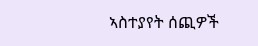ኣስተያየት ሰጪዎች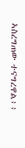ኣስረግጠው ተናግረዋል፥፥